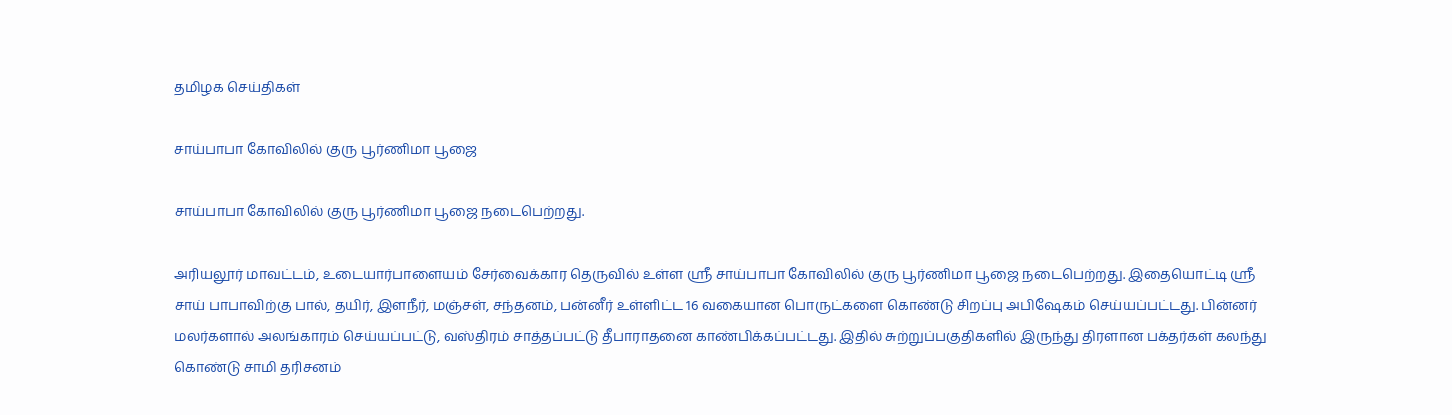தமிழக செய்திகள்

சாய்பாபா கோவிலில் குரு பூர்ணிமா பூஜை

சாய்பாபா கோவிலில் குரு பூர்ணிமா பூஜை நடைபெற்றது.

அரியலூர் மாவட்டம், உடையார்பாளையம் சேர்வைக்கார தெருவில் உள்ள ஸ்ரீ சாய்பாபா கோவிலில் குரு பூர்ணிமா பூஜை நடைபெற்றது. இதையொட்டி ஸ்ரீ சாய் பாபாவிற்கு பால், தயிர், இளநீர், மஞ்சள், சந்தனம், பன்னீர் உள்ளிட்ட 16 வகையான பொருட்களை கொண்டு சிறப்பு அபிஷேகம் செய்யப்பட்டது. பின்னர் மலர்களால் அலங்காரம் செய்யப்பட்டு, வஸ்திரம் சாத்தப்பட்டு தீபாராதனை காண்பிக்கப்பட்டது. இதில் சுற்றுப்பகுதிகளில் இருந்து திரளான பக்தர்கள் கலந்து கொண்டு சாமி தரிசனம்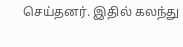செய்தனர். இதில் கலந்து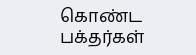கொண்ட பக்தர்கள்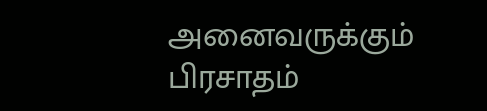அனைவருக்கும் பிரசாதம்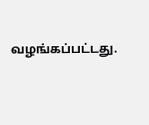வழங்கப்பட்டது.